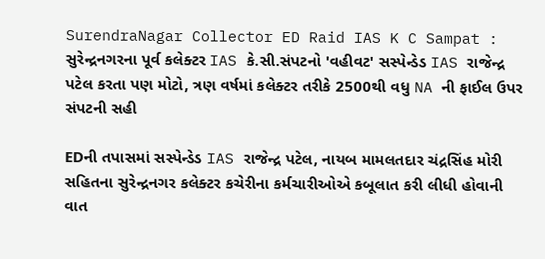SurendraNagar Collector ED Raid IAS K C Sampat : સુરેન્દ્રનગરના પૂર્વ કલેક્ટર IAS કે.સી.સંપટનો 'વહીવટ' સસ્પેન્ડેડ IAS રાજેન્દ્ર પટેલ કરતા પણ મોટો, ત્રણ વર્ષમાં કલેક્ટર તરીકે 2500થી વધુ NA ની ફાઈલ ઉપર સંપટની સહી

EDની તપાસમાં સસ્પેન્ડેડ IAS રાજેન્દ્ર પટેલ, નાયબ મામલતદાર ચંદ્રસિંહ મોરી સહિતના સુરેન્દ્રનગર કલેક્ટર કચેરીના કર્મચારીઓએ કબૂલાત કરી લીધી હોવાની વાત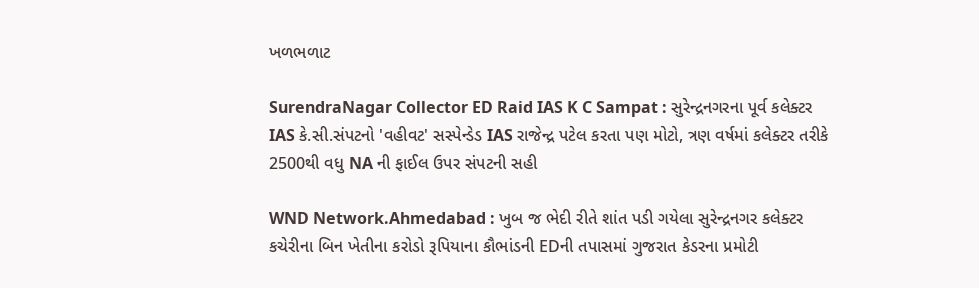ખળભળાટ

SurendraNagar Collector ED Raid IAS K C Sampat : સુરેન્દ્રનગરના પૂર્વ કલેક્ટર IAS કે.સી.સંપટનો 'વહીવટ' સસ્પેન્ડેડ IAS રાજેન્દ્ર પટેલ કરતા પણ મોટો, ત્રણ વર્ષમાં કલેક્ટર તરીકે 2500થી વધુ NA ની ફાઈલ ઉપર સંપટની સહી

WND Network.Ahmedabad : ખુબ જ ભેદી રીતે શાંત પડી ગયેલા સુરેન્દ્રનગર કલેક્ટર કચેરીના બિન ખેતીના કરોડો રૂપિયાના કૌભાંડની EDની તપાસમાં ગુજરાત કેડરના પ્રમોટી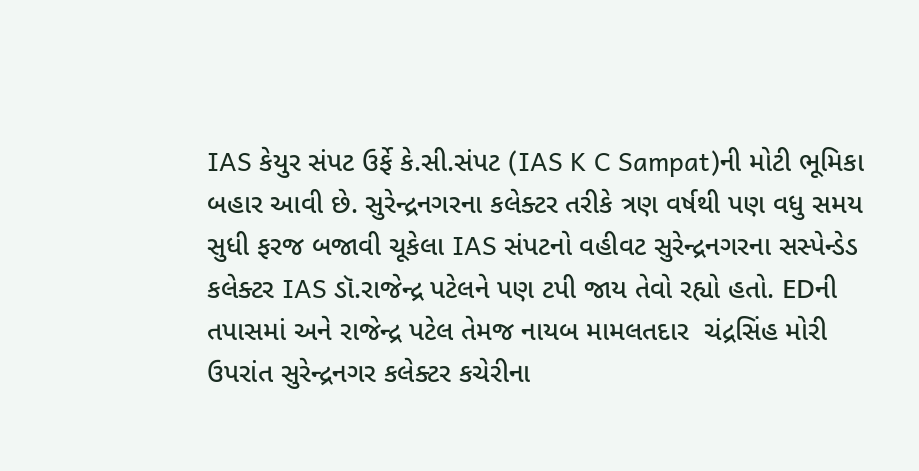IAS કેયુર સંપટ ઉર્ફે કે.સી.સંપટ (IAS K C Sampat)ની મોટી ભૂમિકા બહાર આવી છે. સુરેન્દ્રનગરના કલેક્ટર તરીકે ત્રણ વર્ષથી પણ વધુ સમય સુધી ફરજ બજાવી ચૂકેલા IAS સંપટનો વહીવટ સુરેન્દ્રનગરના સસ્પેન્ડેડ કલેક્ટર IAS ડૉ.રાજેન્દ્ર પટેલને પણ ટપી જાય તેવો રહ્યો હતો. EDની તપાસમાં અને રાજેન્દ્ર પટેલ તેમજ નાયબ મામલતદાર  ચંદ્રસિંહ મોરી ઉપરાંત સુરેન્દ્રનગર કલેક્ટર કચેરીના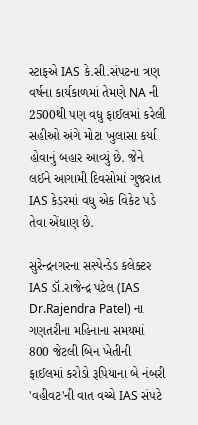સ્ટાફએ IAS કે.સી.સંપટના ત્રણ વર્ષના કાર્યકાળમાં તેમણે NA ની 2500થી પણ વધુ ફાઈલમાં કરેલી સહીઓ અંગે મોટા ખુલાસા કર્યા હોવાનું બહાર આવ્યું છે. જેને લઈને આગામી દિવસોમાં ગુજરાત IAS કેડરમાં વધુ એક વિકેટ પડે તેવા એંધાણ છે.

સુરેન્દ્રનગરના સસ્પેન્ડેડ કલેક્ટર IAS ડૉ.રાજેન્દ્ર પટેલ (IAS Dr.Rajendra Patel) ના ગણતરીના મહિનાના સમયમાં 800 જેટલી બિન ખેતીની ફાઈલમાં કરોડો રૂપિયાના બે નંબરી  'વહીવટ'ની વાત વચ્ચે IAS સંપટે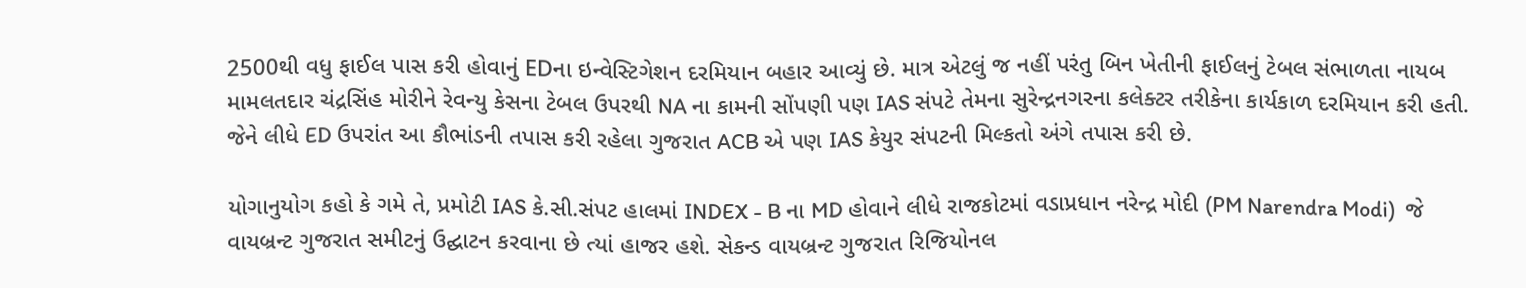2500થી વધુ ફાઈલ પાસ કરી હોવાનું EDના ઇન્વેસ્ટિગેશન દરમિયાન બહાર આવ્યું છે. માત્ર એટલું જ નહીં પરંતુ બિન ખેતીની ફાઈલનું ટેબલ સંભાળતા નાયબ મામલતદાર ચંદ્રસિંહ મોરીને રેવન્યુ કેસના ટેબલ ઉપરથી NA ના કામની સોંપણી પણ IAS સંપટે તેમના સુરેન્દ્રનગરના કલેક્ટર તરીકેના કાર્યકાળ દરમિયાન કરી હતી. જેને લીધે ED ઉપરાંત આ કૌભાંડની તપાસ કરી રહેલા ગુજરાત ACB એ પણ IAS કેયુર સંપટની મિલ્કતો અંગે તપાસ કરી છે.

યોગાનુયોગ કહો કે ગમે તે, પ્રમોટી IAS કે.સી.સંપટ હાલમાં INDEX - B ના MD હોવાને લીધે રાજકોટમાં વડાપ્રધાન નરેન્દ્ર મોદી (PM Narendra Modi)  જે વાયબ્રન્ટ ગુજરાત સમીટનું ઉદ્ઘાટન કરવાના છે ત્યાં હાજર હશે. સેકન્ડ વાયબ્રન્ટ ગુજરાત રિજિયોનલ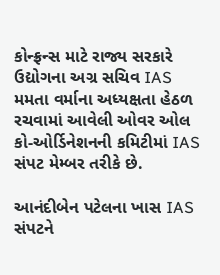કોન્ફ્રન્સ માટે રાજ્ય સરકારે ઉદ્યોગના અગ્ર સચિવ IAS મમતા વર્માના અધ્યક્ષતા હેઠળ રચવામાં આવેલી ઓવર ઓલ કો-ઓર્ડિનેશનની કમિટીમાં IAS સંપટ મેમ્બર તરીકે છે.

આનંદીબેન પટેલના ખાસ IAS સંપટને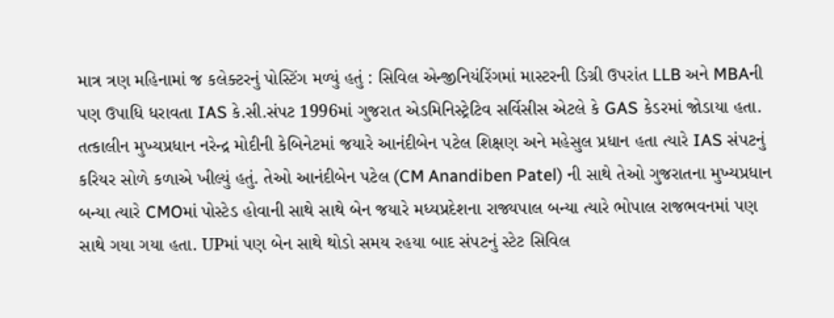માત્ર ત્રણ મહિનામાં જ કલેક્ટરનું પોસ્ટિંગ મળ્યું હતું : સિવિલ એન્જીનિયંરિંગમાં માસ્ટરની ડિગ્રી ઉપરાંત LLB અને MBAની પણ ઉપાધિ ધરાવતા IAS કે.સી.સંપટ 1996માં ગુજરાત એડમિનિસ્ટ્રેટિવ સર્વિસીસ એટલે કે GAS કેડરમાં જોડાયા હતા. તત્કાલીન મુખ્યપ્રધાન નરેન્દ્ર મોદીની કેબિનેટમાં જયારે આનંદીબેન પટેલ શિક્ષણ અને મહેસુલ પ્રધાન હતા ત્યારે IAS સંપટનું કરિયર સોળે કળાએ ખીલ્યું હતું. તેઓ આનંદીબેન પટેલ (CM Anandiben Patel) ની સાથે તેઓ ગુજરાતના મુખ્યપ્રધાન બન્યા ત્યારે CMOમાં પોસ્ટેડ હોવાની સાથે સાથે બેન જયારે મધ્યપ્રદેશના રાજ્યપાલ બન્યા ત્યારે ભોપાલ રાજભવનમાં પણ સાથે ગયા ગયા હતા. UPમાં પણ બેન સાથે થોડો સમય રહયા બાદ સંપટનું સ્ટેટ સિવિલ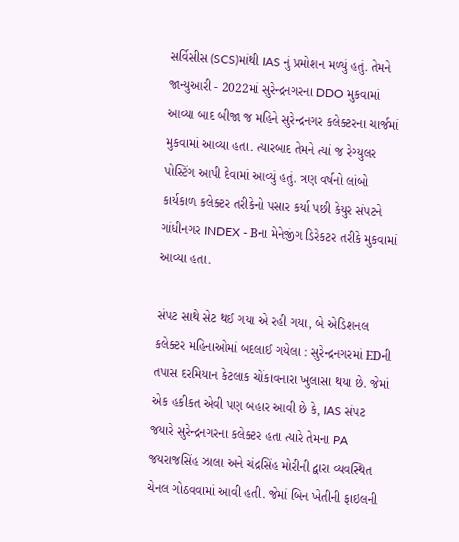સર્વિસીસ (SCS)માંથી IAS નું પ્રમોશન મળ્યું હતું. તેમને જાન્યુઆરી - 2022માં સુરેન્દ્રનગરના DDO મુકવામાં આવ્યા બાદ બીજા જ મહિને સુરેન્દ્રનગર કલેક્ટરના ચાર્જમાં મુકવામાં આવ્યા હતા. ત્યારબાદ તેમને ત્યાં જ રેગ્યુલર પોસ્ટિંગ આપી દેવામાં આવ્યું હતું. ત્રણ વર્ષનો લાંબો કાર્યકાળ કલેક્ટર તરીકેનો પસાર કર્યા પછી કેયુર સંપટને ગાંધીનગર INDEX - Bના મેનેજીંગ ડિરેકટર તરીકે મુકવામાં આવ્યા હતા.

સંપટ સાથે સેટ થઈ ગયા એ રહી ગયા, બે એડિશનલ કલેક્ટર મહિનાઓમાં બદલાઈ ગયેલા : સુરેન્દ્રનગરમાં EDની તપાસ દરમિયાન કેટલાક ચોંકાવનારા ખુલાસા થયા છે. જેમાં એક હકીકત એવી પણ બહાર આવી છે કે, IAS સંપટ જયારે સુરેન્દ્રનગરના કલેક્ટર હતા ત્યારે તેમના PA  જયરાજસિંહ ઝાલા અને ચંદ્રસિંહ મોરીની દ્વારા વ્યવસ્થિત ચેનલ ગોઠવવામાં આવી હતી. જેમાં બિન ખેતીની ફાઇલની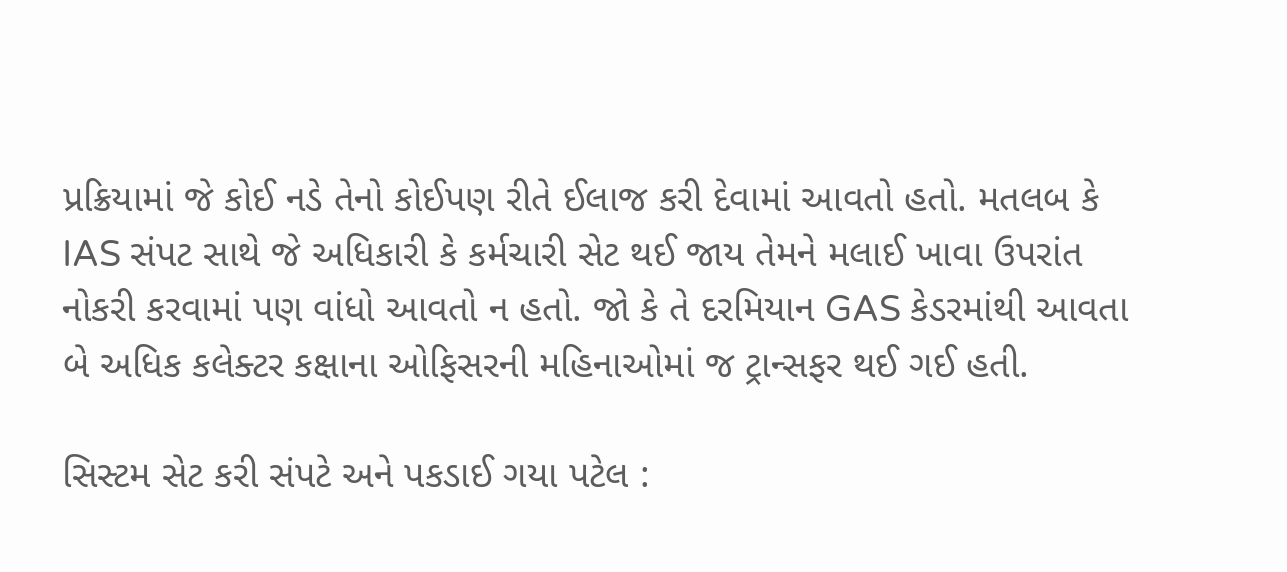પ્રક્રિયામાં જે કોઈ નડે તેનો કોઈપણ રીતે ઈલાજ કરી દેવામાં આવતો હતો. મતલબ કે IAS સંપટ સાથે જે અધિકારી કે કર્મચારી સેટ થઈ જાય તેમને મલાઈ ખાવા ઉપરાંત નોકરી કરવામાં પણ વાંધો આવતો ન હતો. જો કે તે દરમિયાન GAS કેડરમાંથી આવતા બે અધિક કલેક્ટર કક્ષાના ઓફિસરની મહિનાઓમાં જ ટ્રાન્સફર થઈ ગઈ હતી.

સિસ્ટમ સેટ કરી સંપટે અને પકડાઈ ગયા પટેલ :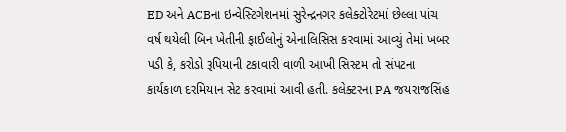ED અને ACBના ઇન્વેસ્ટિગેશનમાં સુરેન્દ્રનગર કલેક્ટોરેટમાં છેલ્લા પાંચ વર્ષ થયેલી બિન ખેતીની ફાઈલોનું એનાલિસિસ કરવામાં આવ્યું તેમાં ખબર પડી કે, કરોડો રૂપિયાની ટકાવારી વાળી આખી સિસ્ટમ તો સંપટના કાર્યકાળ દરમિયાન સેટ કરવામાં આવી હતી. કલેક્ટરના PA જયરાજસિંહ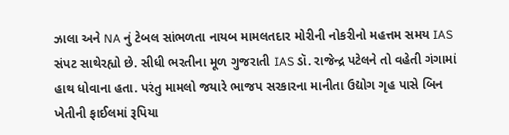ઝાલા અને NA નું ટેબલ સાંભળતા નાયબ મામલતદાર મોરીની નોકરીનો મહત્તમ સમય IAS સંપટ સાથેરહ્યો છે. સીધી ભરતીના મૂળ ગુજરાતી IAS ડૉ. રાજેન્દ્ર પટેલને તો વહેતી ગંગામાં હાથ ધોવાના હતા. પરંતુ મામલો જયારે ભાજપ સરકારના માનીતા ઉદ્યોગ ગૃહ પાસે બિન ખેતીની ફાઈલમાં રૂપિયા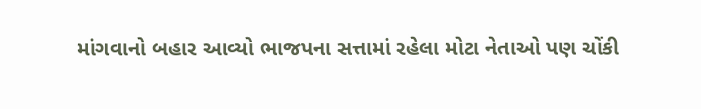માંગવાનો બહાર આવ્યો ભાજપના સત્તામાં રહેલા મોટા નેતાઓ પણ ચોંકી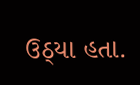ઉઠ્યા હતા.